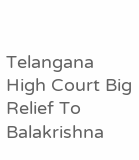Telangana High Court Big Relief To Balakrishna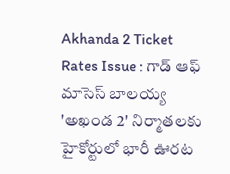Akhanda 2 Ticket Rates Issue : గాడ్ ఆఫ్ మాసెస్ బాలయ్య 'అఖండ 2' నిర్మాతలకు హైకోర్టులో భారీ ఊరట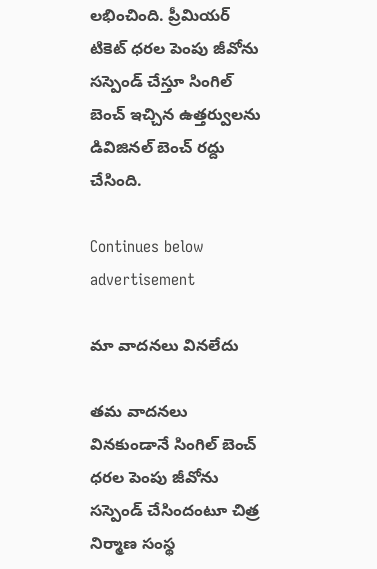లభించింది. ప్రీమియర్ టికెట్ ధరల పెంపు జీవోను సస్పెండ్ చేస్తూ సింగిల్ బెంచ్ ఇచ్చిన ఉత్తర్వులను డివిజినల్ బెంచ్ రద్దు చేసింది.

Continues below advertisement

మా వాదనలు వినలేదు

తమ వాదనలు వినకుండానే సింగిల్ బెంచ్ ధరల పెంపు జీవోను సస్పెండ్ చేసిందంటూ చిత్ర నిర్మాణ సంస్థ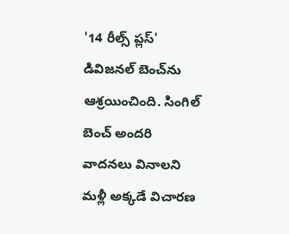'14 రీల్స్ ప్లస్' డివిజనల్ బెంచ్‌ను ఆశ్రయించింది. సింగిల్ బెంచ్ అందరి వాదనలు వినాలని మళ్లీ అక్కడే విచారణ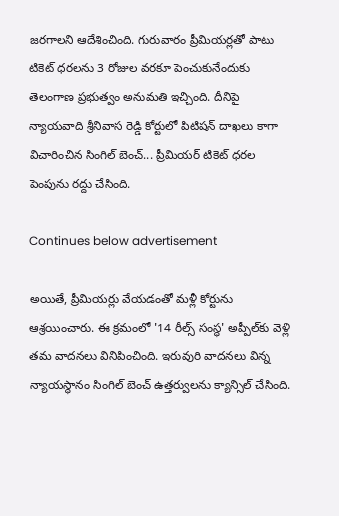జరగాలని ఆదేశించింది. గురువారం ప్రీమియర్లతో పాటు టికెట్ ధరలను 3 రోజుల వరకూ పెంచుకునేందుకు తెలంగాణ ప్రభుత్వం అనుమతి ఇచ్చింది. దీనిపై న్యాయవాది శ్రీనివాస రెడ్డి కోర్టులో పిటిషన్ దాఖలు కాగా విచారించిన సింగిల్ బెంచ్... ప్రీమియర్ టికెట్ ధరల పెంపును రద్దు చేసింది.

Continues below advertisement

అయితే, ప్రీమియర్లు వేయడంతో మళ్లీ కోర్టును ఆశ్రయించారు. ఈ క్రమంలో '14 రీల్స్ సంస్థ' అప్పీల్‌కు వెళ్లి తమ వాదనలు వినిపించింది. ఇరువురి వాదనలు విన్న న్యాయస్థానం సింగిల్ బెంచ్ ఉత్తర్వులను క్యాన్సిల్ చేసింది.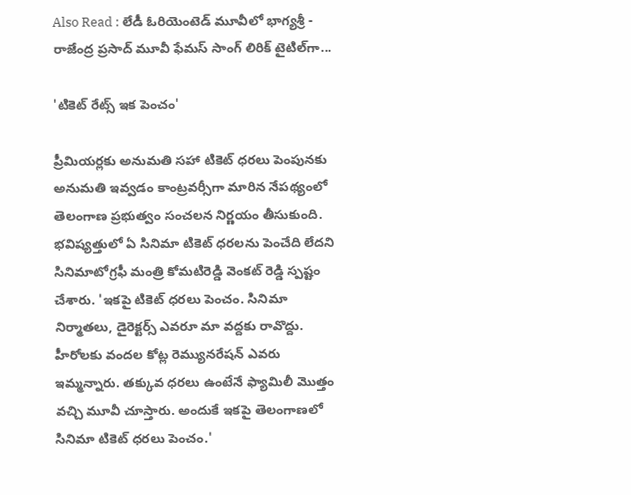Also Read : లేడీ ఓరియెంటెడ్ మూవీలో భాగ్యశ్రీ - రాజేంద్ర ప్రసాద్ మూవీ ఫేమస్ సాంగ్ లిరిక్ టైటిల్‌గా...

'టికెట్ రేట్స్ ఇక పెంచం'

ప్రీమియర్లకు అనుమతి సహా టికెట్ ధరలు పెంపునకు అనుమతి ఇవ్వడం కాంట్రవర్సీగా మారిన నేపథ్యంలో తెలంగాణ ప్రభుత్వం సంచలన నిర్ణయం తీసుకుంది. భవిష్యత్తులో ఏ సినిమా టికెట్ ధరలను పెంచేది లేదని సినిమాటోగ్రఫీ మంత్రి కోమటిరెడ్డి వెంకట్ రెడ్డి స్పష్టం చేశారు. 'ఇకపై టికెట్ ధరలు పెంచం. సినిమా నిర్మాతలు, డైరెక్టర్స్ ఎవరూ మా వద్దకు రావొద్దు. హీరోలకు వందల కోట్ల రెమ్యునరేషన్ ఎవరు ఇమ్మన్నారు. తక్కువ ధరలు ఉంటేనే ఫ్యామిలీ మొత్తం వచ్చి మూవీ చూస్తారు. అందుకే ఇకపై తెలంగాణలో సినిమా టికెట్ ధరలు పెంచం.'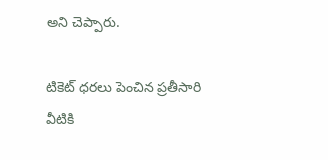అని చెప్పారు.

టికెట్ ధరలు పెంచిన ప్రతీసారి వీటికి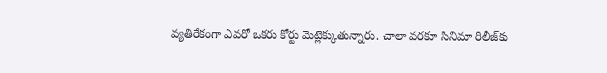వ్యతిరేకంగా ఎవరో ఒకరు కోర్టు మెట్లెక్కుతున్నారు. చాలా వరకూ సినిమా రిలీజ్‌కు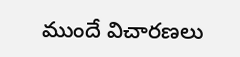ముందే విచారణలు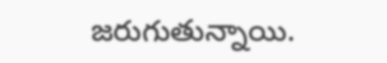జరుగుతున్నాయి.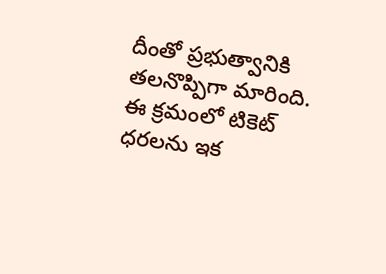దీంతో ప్రభుత్వానికి తలనొప్పిగా మారింది. ఈ క్రమంలో టికెట్ ధరలను ఇక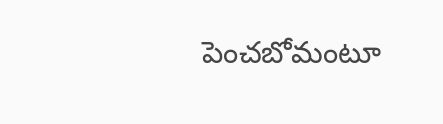పెంచబోమంటూ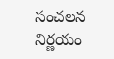సంచలన నిర్ణయం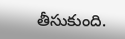తీసుకుంది.